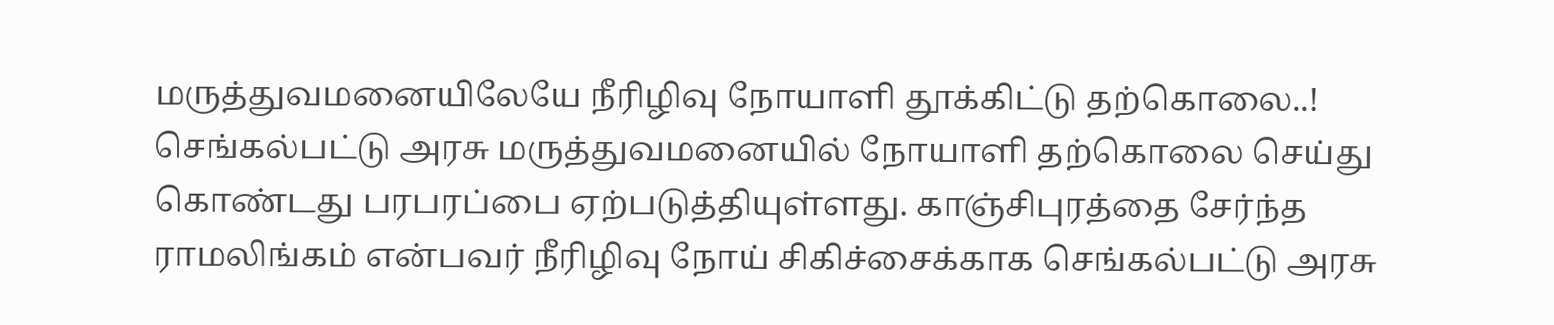மருத்துவமனையிலேயே நீரிழிவு நோயாளி தூக்கிட்டு தற்கொலை..!
செங்கல்பட்டு அரசு மருத்துவமனையில் நோயாளி தற்கொலை செய்து கொண்டது பரபரப்பை ஏற்படுத்தியுள்ளது. காஞ்சிபுரத்தை சேர்ந்த ராமலிங்கம் என்பவர் நீரிழிவு நோய் சிகிச்சைக்காக செங்கல்பட்டு அரசு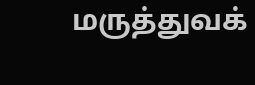மருத்துவக்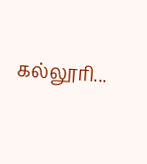கல்லூரி...